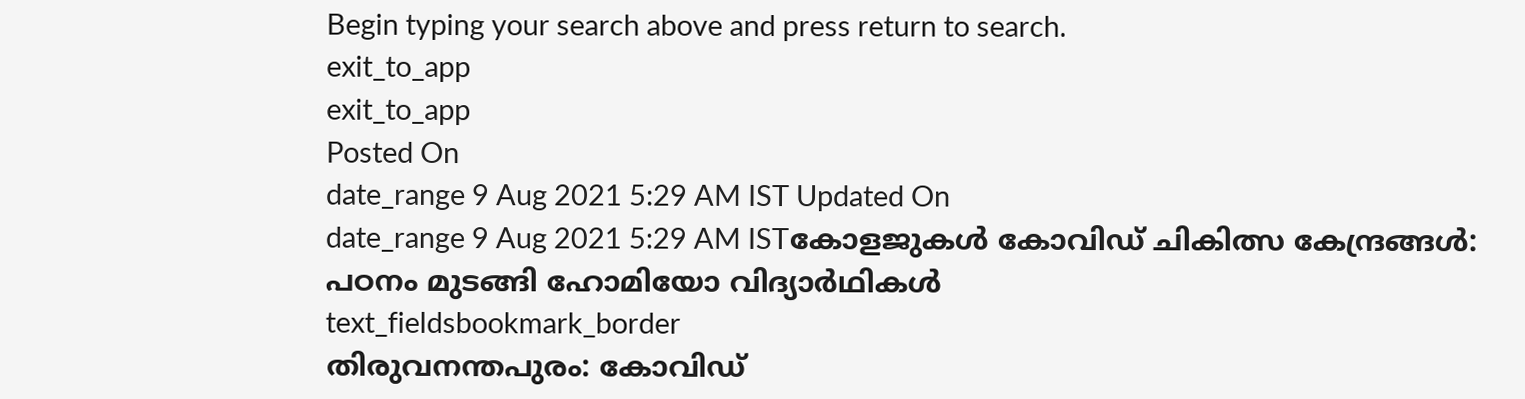Begin typing your search above and press return to search.
exit_to_app
exit_to_app
Posted On
date_range 9 Aug 2021 5:29 AM IST Updated On
date_range 9 Aug 2021 5:29 AM ISTകോളജുകൾ കോവിഡ് ചികിത്സ കേന്ദ്രങ്ങൾ: പഠനം മുടങ്ങി ഹോമിയോ വിദ്യാർഥികൾ
text_fieldsbookmark_border
തിരുവനന്തപുരം: കോവിഡ്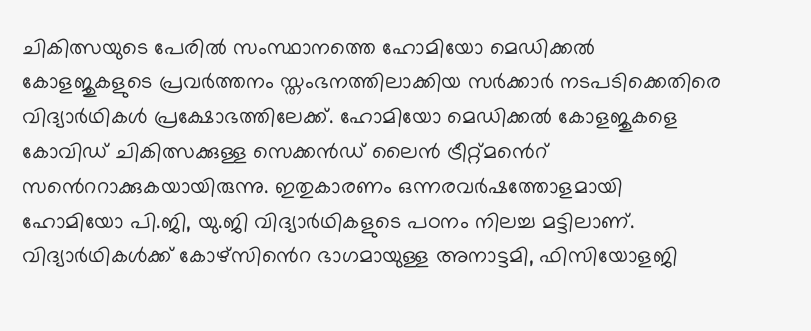ചികിത്സയുടെ പേരിൽ സംസ്ഥാനത്തെ ഹോമിയോ മെഡിക്കൽ കോളജുകളുടെ പ്രവർത്തനം സ്തംഭനത്തിലാക്കിയ സർക്കാർ നടപടിക്കെതിരെ വിദ്യാർഥികൾ പ്രക്ഷോഭത്തിലേക്ക്. ഹോമിയോ മെഡിക്കൽ കോളജുകളെ കോവിഡ് ചികിത്സക്കുള്ള സെക്കൻഡ് ലൈൻ ട്രീറ്റ്മൻെറ് സൻെററാക്കുകയായിരുന്നു. ഇതുകാരണം ഒന്നരവർഷത്തോളമായി ഹോമിയോ പി.ജി, യു.ജി വിദ്യാർഥികളുടെ പഠനം നിലച്ച മട്ടിലാണ്. വിദ്യാർഥികൾക്ക് കോഴ്സിൻെറ ഭാഗമായുള്ള അനാട്ടമി, ഫിസിയോളജി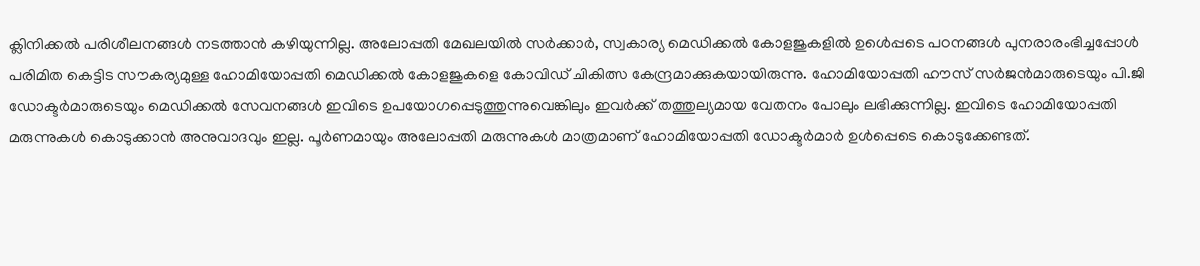ക്ലിനിക്കൽ പരിശീലനങ്ങൾ നടത്താൻ കഴിയുന്നില്ല. അലോപ്പതി മേഖലയിൽ സർക്കാർ, സ്വകാര്യ മെഡിക്കൽ കോളജുകളിൽ ഉൾെപ്പടെ പഠനങ്ങൾ പുനരാരംഭിച്ചപ്പോൾ പരിമിത കെട്ടിട സൗകര്യമുള്ള ഹോമിയോപ്പതി മെഡിക്കൽ കോളജുകളെ കോവിഡ് ചികിത്സ കേന്ദ്രമാക്കുകയായിരുന്നു. ഹോമിയോപ്പതി ഹൗസ് സർജൻമാരുടെയും പി.ജി ഡോക്ടർമാരുടെയും മെഡിക്കൽ സേവനങ്ങൾ ഇവിടെ ഉപയോഗപ്പെടുത്തുന്നുവെങ്കിലും ഇവർക്ക് തത്തുല്യമായ വേതനം പോലും ലഭിക്കുന്നില്ല. ഇവിടെ ഹോമിയോപ്പതി മരുന്നുകൾ കൊടുക്കാൻ അനുവാദവും ഇല്ല. പൂർണമായും അലോപ്പതി മരുന്നുകൾ മാത്രമാണ് ഹോമിയോപ്പതി ഡോക്ടർമാർ ഉൾപ്പെടെ കൊടുക്കേണ്ടത്.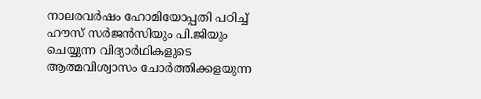നാലരവർഷം ഹോമിയോപ്പതി പഠിച്ച് ഹൗസ് സർജൻസിയും പി.ജിയും ചെയ്യുന്ന വിദ്യാർഥികളുടെ ആത്മവിശ്വാസം ചോർത്തിക്കളയുന്ന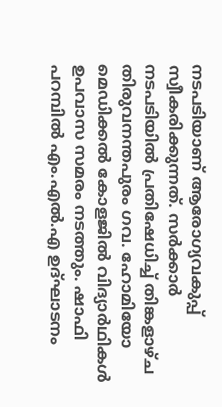നടപടിയാണ് ആരോഗ്യവകുപ്പ് സ്വീകരിക്കുന്നത്. സർക്കാർ നടപടിയിൽ പ്രതിഷേധിച്ച് തിങ്കളാഴ്ച തിരുവനന്തപുരം ഗവ. ഹോമിയോ മെഡിക്കൽ കോളജിൽ വിദ്യാർഥികൾ ഉപവാസ സമരം നടത്തും. ഷാഫി പറമ്പിൽ എം.എൽ.എ ഉദ്ഘാടനം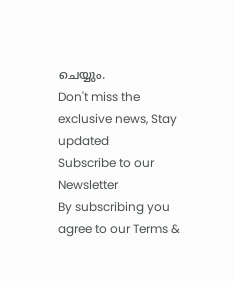ചെയ്യും.
Don't miss the exclusive news, Stay updated
Subscribe to our Newsletter
By subscribing you agree to our Terms &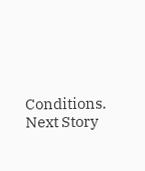Conditions.
Next Story